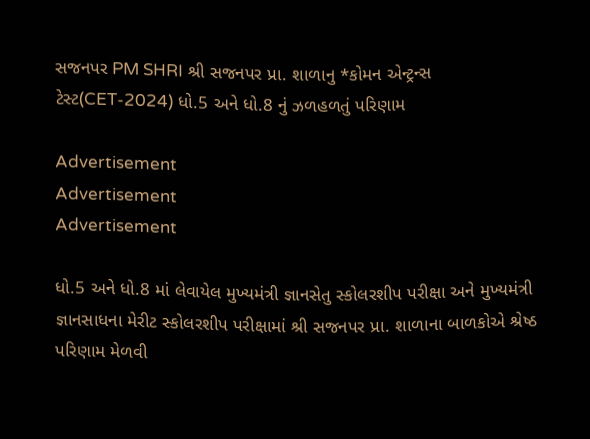સજનપર PM SHRI શ્રી સજનપર પ્રા. શાળાનુ *કોમન એન્ટ્રન્સ ટેસ્ટ(CET-2024) ધો.5 અને ધો.8 નું ઝળહળતું પરિણામ

Advertisement
Advertisement
Advertisement

ધો.5 અને ધો.8 માં લેવાયેલ મુખ્યમંત્રી જ્ઞાનસેતુ સ્કોલરશીપ પરીક્ષા અને મુખ્યમંત્રી જ્ઞાનસાધના મેરીટ સ્કોલરશીપ પરીક્ષામાં શ્રી સજનપર પ્રા. શાળાના બાળકોએ શ્રેષ્ઠ પરિણામ મેળવી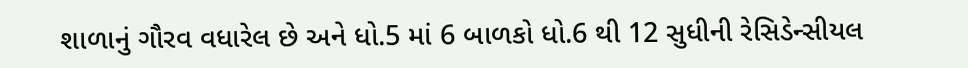શાળાનું ગૌરવ વધારેલ છે અને ધો.5 માં 6 બાળકો ધો.6 થી 12 સુધીની રેસિડેન્સીયલ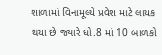શાળામાં વિનામૂલ્યે પ્રવેશ માટે લાયક થયા છે જ્યારે ધો.8 માં 10 બાળકો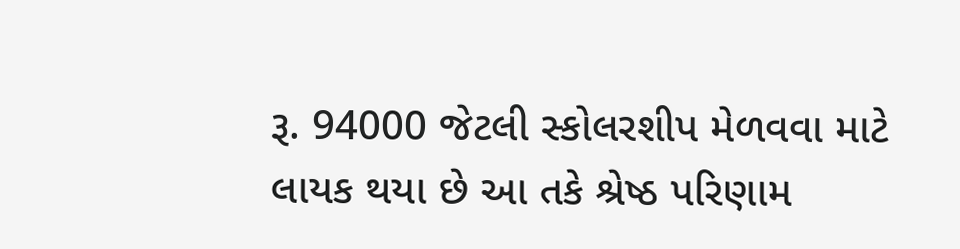રૂ. 94000 જેટલી સ્કોલરશીપ મેળવવા માટે લાયક થયા છે આ તકે શ્રેષ્ઠ પરિણામ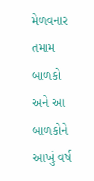મેળવનાર તમામ બાળકો અને આ બાળકોને આખું વર્ષ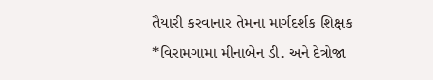તૈયારી કરવાનાર તેમના માર્ગદર્શક શિક્ષક *વિરામગામા મીનાબેન ડી. અને દેત્રોજા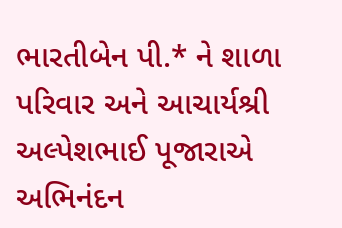ભારતીબેન પી.* ને શાળા પરિવાર અને આચાર્યશ્રી અલ્પેશભાઈ પૂજારાએ અભિનંદન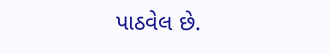પાઠવેલ છે.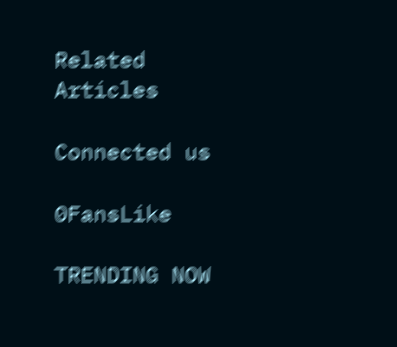Related Articles

Connected us

0FansLike

TRENDING NOW